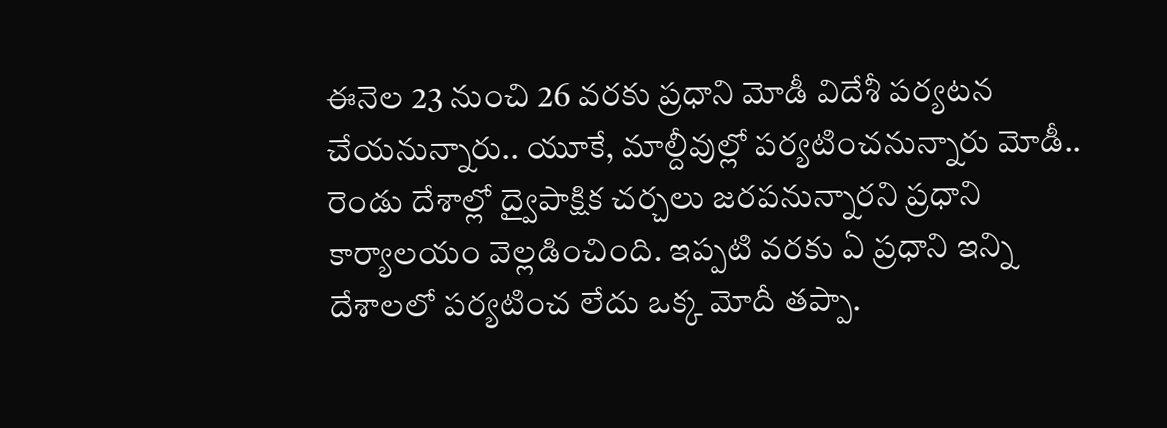ఈనెల 23 నుంచి 26 వరకు ప్రధాని మోడీ విదేశీ పర్యటన చేయనున్నారు.. యూకే, మాల్దీవుల్లో పర్యటించనున్నారు మోడీ.. రెండు దేశాల్లో ద్వైపాక్షిక చర్చలు జరపనున్నారని ప్రధాని కార్యాలయం వెల్లడించింది. ఇప్పటి వరకు ఏ ప్రధాని ఇన్ని దేశాలలో పర్యటించ లేదు ఒక్క మోదీ తప్పా.